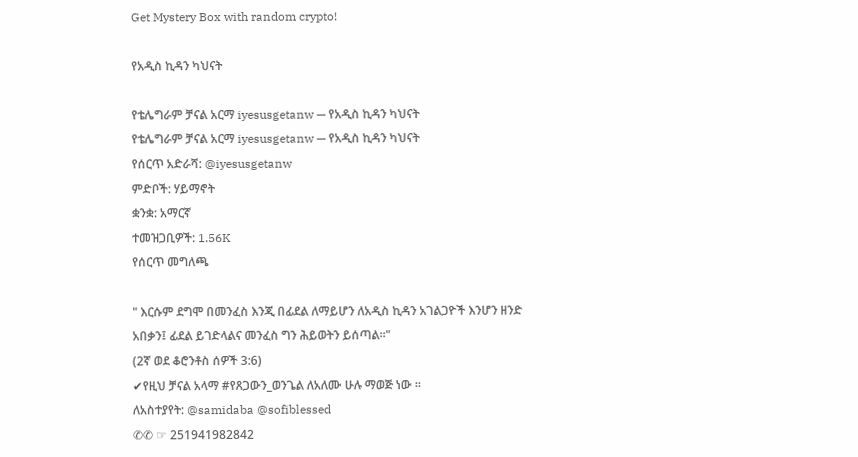Get Mystery Box with random crypto!

የአዲስ ኪዳን ካህናት

የቴሌግራም ቻናል አርማ iyesusgetanw — የአዲስ ኪዳን ካህናት
የቴሌግራም ቻናል አርማ iyesusgetanw — የአዲስ ኪዳን ካህናት
የሰርጥ አድራሻ: @iyesusgetanw
ምድቦች: ሃይማኖት
ቋንቋ: አማርኛ
ተመዝጋቢዎች: 1.56K
የሰርጥ መግለጫ

" እርሱም ደግሞ በመንፈስ እንጂ በፊደል ለማይሆን ለአዲስ ኪዳን አገልጋዮች እንሆን ዘንድ አበቃን፤ ፊደል ይገድላልና መንፈስ ግን ሕይወትን ይሰጣል።"
(2ኛ ወደ ቆሮንቶስ ሰዎች 3:6)
✔የዚህ ቻናል አላማ #የጸጋውን_ወንጌል ለአለሙ ሁሉ ማወጅ ነው ፡፡
ለአስተያየት: @samidaba @sofiblessed
✆✆ ☞ 251941982842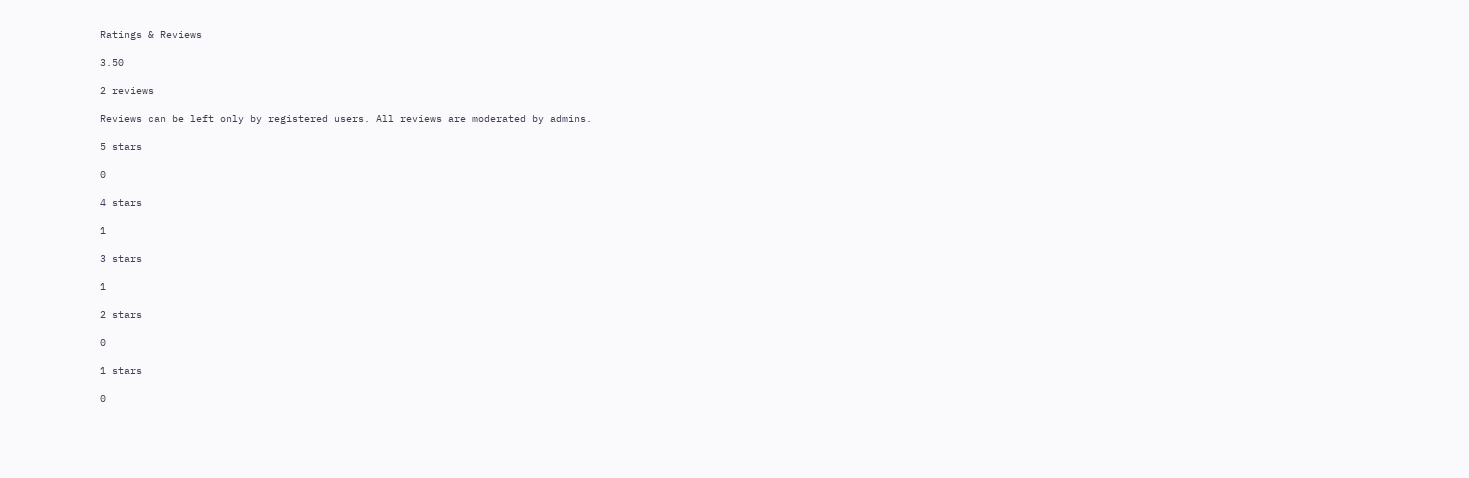Ratings & Reviews

3.50

2 reviews

Reviews can be left only by registered users. All reviews are moderated by admins.

5 stars

0

4 stars

1

3 stars

1

2 stars

0

1 stars

0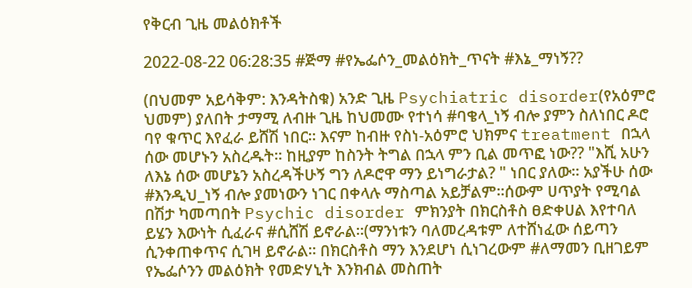የቅርብ ጊዜ መልዕክቶች

2022-08-22 06:28:35 #ጅማ #የኤፌሶን_መልዕክት_ጥናት #እኔ_ማነኝ??

(በህመም አይሳቅም: እንዳትስቁ) አንድ ጊዜ Psychiatric disorder(የአዕምሮ ህመም) ያለበት ታማሚ ለብዙ ጊዜ ከህመሙ የተነሳ #ባቄላ_ነኝ ብሎ ያምን ስለነበር ዶሮ ባየ ቁጥር እየፈራ ይሸሽ ነበር። እናም ከብዙ የስነ-አዕምሮ ህክምና treatment በኋላ ሰው መሆኑን አስረዱት። ከዚያም ከስንት ትግል በኋላ ምን ቢል መጥፎ ነው?? "እሺ አሁን ለእኔ ሰው መሆኔን አስረዳችሁኝ ግን ለዶሮዋ ማን ይነግራታል? " ነበር ያለው። አያችሁ ሰው #እንዲህ_ነኝ ብሎ ያመነውን ነገር በቀላሉ ማስጣል አይቻልም።ሰውም ሀጥያት የሚባል በሽታ ካመጣበት Psychic disorder ምክንያት በክርስቶስ ፀድቀሀል እየተባለ ይሄን እውነት ሲፈራና #ሲሸሽ ይኖራል።(ማንነቱን ባለመረዳቱም ለተሸነፈው ሰይጣን ሲንቀጠቀጥና ሲገዛ ይኖራል። በክርስቶስ ማን እንደሆነ ሲነገረውም #ለማመን ቢዘገይም የኤፌሶንን መልዕክት የመድሃኒት እንክብል መስጠት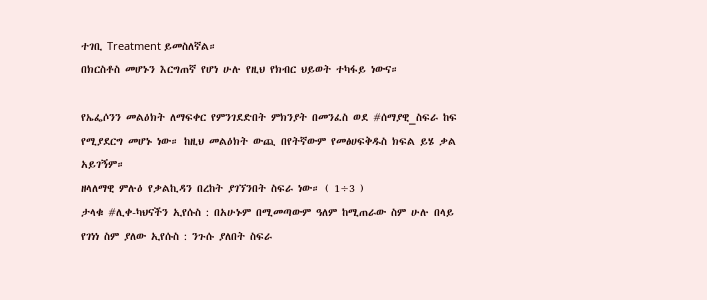ተገቢ Treatment ይመስለኛል።
በክርስቶስ መሆኑን እርግጠኛ የሆነ ሁሉ የዚህ የክብር ህይወት ተካፋይ ነውና።

የኤፌሶንን መልዕክት ለማፍቀር የምንገደድበት ምክንያት በመንፈስ ወደ #ሰማያዊ_ስፍራ ከፍ የሚያደርግ መሆኑ ነው። ከዚህ መልዕክት ውጪ በየትኛውም የመፅሀፍቅዱስ ክፍል ይሄ ቃል አይገኝም።
ዘላለማዊ ምሉዕ የቃልኪዳን በረከት ያገኘንበት ስፍራ ነው። ( 1÷3 )
ታላቁ #ሊቀ-ካህናችን ኢየሱስ : በአሁኑም በሚመጣውም ዓለም ከሚጠራው ስም ሁሉ በላይ የገነነ ስም ያለው ኢየሱስ : ንጉሱ ያለበት ስፍራ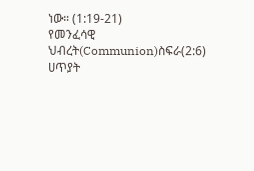ነው። (1:19-21)
የመንፈሳዊ
ህብረት(Communion)ስፍራ(2:6)
ሀጥያት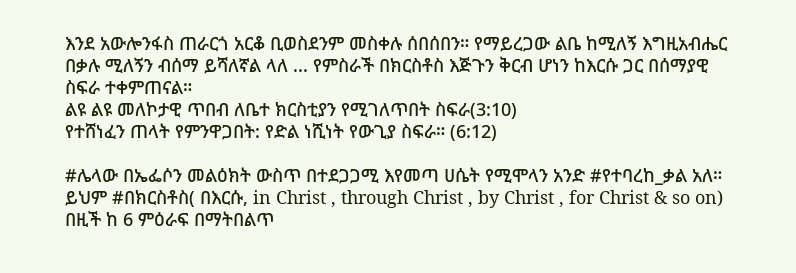እንደ አውሎንፋስ ጠራርጎ አርቆ ቢወስደንም መስቀሉ ሰበሰበን። የማይረጋው ልቤ ከሚለኝ እግዚአብሔር በቃሉ ሚለኝን ብሰማ ይሻለኛል ላለ ... የምስራች በክርስቶስ እጅጉን ቅርብ ሆነን ከእርሱ ጋር በሰማያዊ ስፍራ ተቀምጠናል።
ልዩ ልዩ መለኮታዊ ጥበብ ለቤተ ክርስቲያን የሚገለጥበት ስፍራ(3:10)
የተሸነፈን ጠላት የምንዋጋበት: የድል ነሺነት የውጊያ ስፍራ። (6:12)

#ሌላው በኤፌሶን መልዕክት ውስጥ በተደጋጋሚ እየመጣ ሀሴት የሚሞላን አንድ #የተባረከ_ቃል አለ። ይህም #በክርስቶስ( በእርሱ, in Christ , through Christ , by Christ , for Christ & so on) በዚች ከ 6 ምዕራፍ በማትበልጥ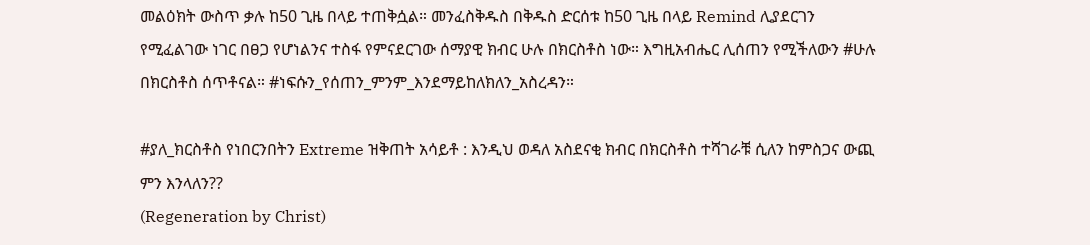መልዕክት ውስጥ ቃሉ ከ50 ጊዜ በላይ ተጠቅሷል። መንፈስቅዱስ በቅዱስ ድርሰቱ ከ50 ጊዜ በላይ Remind ሊያደርገን የሚፈልገው ነገር በፀጋ የሆነልንና ተስፋ የምናደርገው ሰማያዊ ክብር ሁሉ በክርስቶስ ነው። እግዚአብሔር ሊሰጠን የሚችለውን #ሁሉ በክርስቶስ ሰጥቶናል። #ነፍሱን_የሰጠን_ምንም_እንደማይከለክለን_አስረዳን።

#ያለ_ክርስቶስ የነበርንበትን Extreme ዝቅጠት አሳይቶ : እንዲህ ወዳለ አስደናቂ ክብር በክርስቶስ ተሻገራቹ ሲለን ከምስጋና ውጪ ምን እንላለን??
(Regeneration by Christ)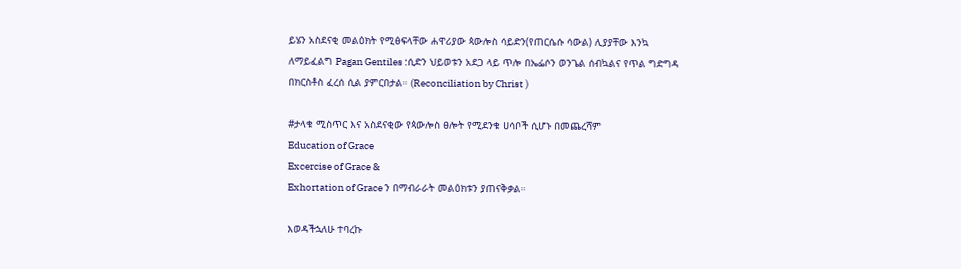ይሄን አስደናቂ መልዕክት የሚፅፍላቸው ሐዋሪያው ጳውሎስ ሳይድን(የጠርሴሱ ሳውል) ሊያያቸው እንኳ ለማይፈልግ Pagan Gentiles :ሲድን ህይወቱን አደጋ ላይ ጥሎ በኤፌሶን ወንጌል ሰብኳልና የጥል ግድግዳ በክርስቶስ ፈረሰ ሲል ያምርበታል። (Reconciliation by Christ )

#ታላቁ ሚስጥር እና አስደናቂው የጳውሎስ ፀሎት የሚደንቁ ሀሳቦች ሲሆኑ በመጨረሻም
Education of Grace
Excercise of Grace &
Exhortation of Grace ን በማብራራት መልዕክቱን ያጠናቅቃል።

እወዳችኋለሁ ተባረኩ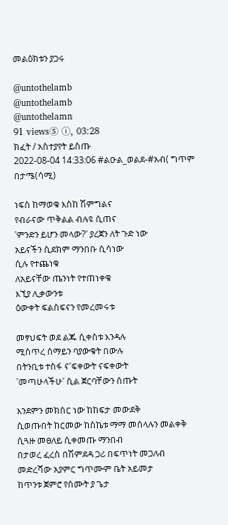መልዕክቱን ያጋሩ

@untothelamb
@untothelamb
@untothelamn
91 viewsⓈ ⓘ, 03:28
ክፈት / አስተያየት ይስጡ
2022-08-04 14:33:06 #ልዑል_ወልደ-#አብ( ግጥም በታሜ(ሳሚ)

ነፍስ ከማወቁ እስከ ሽምግልና
የብራናው ጥቅልል ብሉዩ ሲጠና
'ምንድን ይሆን መላው?' ያረጀን ለት ጉድ ነው
አይናችን ሲደክም ማንበቡ ሲሳነው
ሲሉ የተጨነቁ
ለአይናቸው ጤንነት የተጠነቀቁ
እኚያ ሊቃውንቱ
ዕውቀት ፍልስፍናን የመረመሩቱ

መፃህፍት ወደ ልጁ ሲቀስቱ እንዳሉ
ሚስጥረ ሰማይን ባያውቁት በውሉ
በትንቢቱ ተስፋ ና'ፍቀውት ናፍቀውት
'መጣሁላችሁ' ሲል ጀርባቸውን ሰጡት

እንደምን መክሰር ነው ከከፍታ መውደቅ
ሲወጡበት ከርመው ከስኬቱ ማማ መሰላሉን መልቀቅ
ሲጓዙ መፀለይ ሲቀመጡ ማንበብ
በታወረ ፈረስ በሽምደዳ ጋሪ በፍጥነት መጋለብ
መድረሻው አያምር ግጥሙም ቤት አይመታ
ከጥንቱ ጀምሮ የሰሙት ያ ጌታ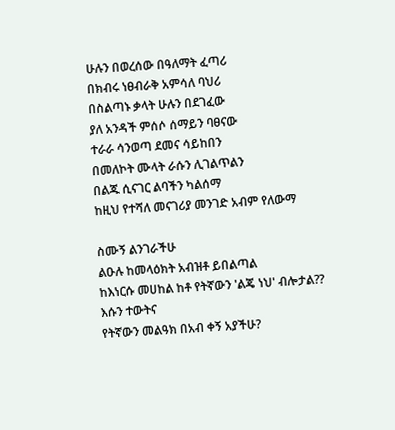ሁሉን በወረሰው በዓለማት ፈጣሪ
በክብሩ ነፀብራቅ አምሳለ ባህሪ
በስልጣኑ ቃላት ሁሉን በደገፈው
ያለ አንዳች ምሰሶ ሰማይን ባፀናው
ተራራ ሳንወጣ ደመና ሳይከበን
በመለኮት ሙላት ራሱን ሊገልጥልን
በልጁ ሲናገር ልባችን ካልሰማ
ከዚህ የተሻለ መናገሪያ መንገድ አብም የለውማ

ስሙኝ ልንገራችሁ
ልዑሉ ከመላዕክት አብዝቶ ይበልጣል
ከእነርሱ መሀከል ከቶ የትኛውን 'ልጄ ነህ' ብሎታል??
እሱን ተውትና
የትኛውን መልዓክ በአብ ቀኝ አያችሁ?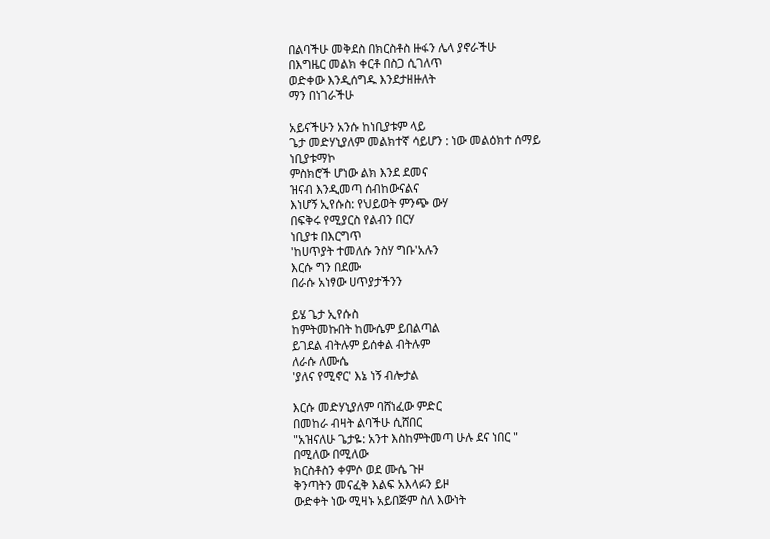በልባችሁ መቅደስ በክርስቶስ ዙፋን ሌላ ያኖራችሁ
በእግዜር መልክ ቀርቶ በስጋ ሲገለጥ
ወድቀው እንዲሰግዱ እንደታዘዙለት
ማን በነገራችሁ

አይናችሁን አንሱ ከነቢያቱም ላይ
ጌታ መድሃኒያለም መልክተኛ ሳይሆን : ነው መልዕክተ ሰማይ
ነቢያቱማኮ
ምስክሮች ሆነው ልክ እንደ ደመና
ዝናብ እንዲመጣ ሰብከውናልና
እነሆኝ ኢየሱስ: የህይወት ምንጭ ውሃ
በፍቅሩ የሚያርስ የልብን በርሃ
ነቢያቱ በእርግጥ
'ከሀጥያት ተመለሱ ንስሃ ግቡ'አሉን
እርሱ ግን በደሙ
በራሱ አነፃው ሀጥያታችንን

ይሄ ጌታ ኢየሱስ
ከምትመኩበት ከሙሴም ይበልጣል
ይገደል ብትሉም ይሰቀል ብትሉም
ለራሱ ለሙሴ
'ያለና የሚኖር' እኔ ነኝ ብሎታል

እርሱ መድሃኒያለም ባሸነፈው ምድር
በመከራ ብዛት ልባችሁ ሲሸበር
"አዝናለሁ ጌታዬ: አንተ እስከምትመጣ ሁሉ ደና ነበር "
በሚለው በሚለው
ክርስቶስን ቀምሶ ወደ ሙሴ ጉዞ
ቅንጣትን መናፈቅ እልፍ አእላፉን ይዞ
ውድቀት ነው ሚዛኑ አይበጅም ስለ እውነት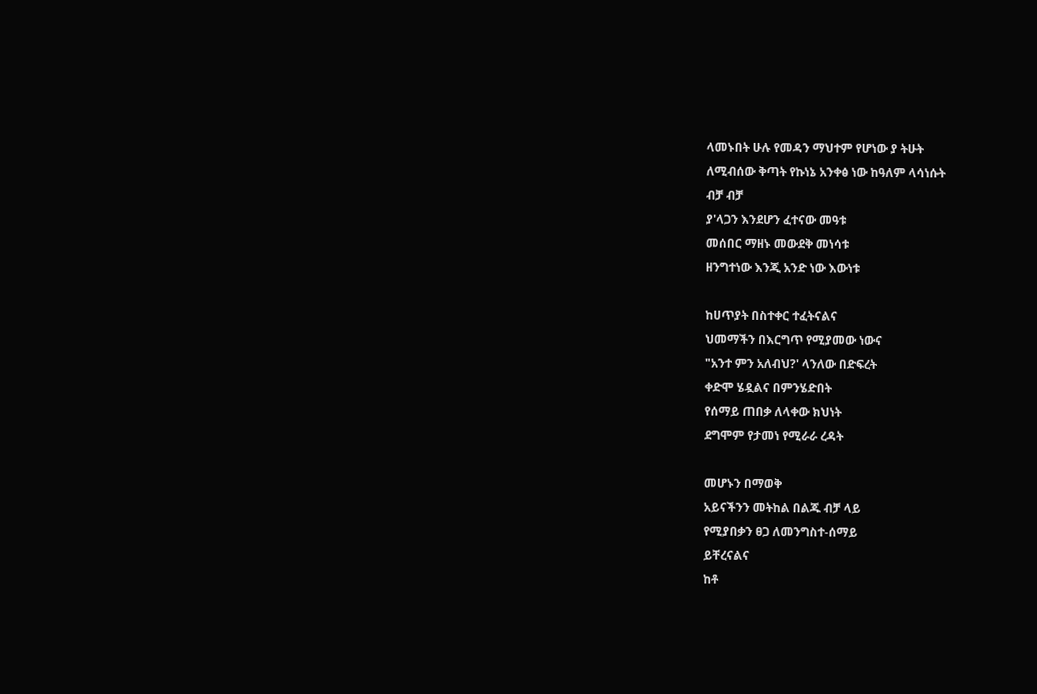ላመኑበት ሁሉ የመዳን ማህተም የሆነው ያ ትሁት
ለሚብሰው ቅጣት የኩነኔ አንቀፅ ነው ከዓለም ላሳነሱት
ብቻ ብቻ
ያ'ላጋን እንደሆን ፈተናው መዓቱ
መሰበር ማዘኑ መውደቅ መነሳቱ
ዘንግተነው እንጂ አንድ ነው እውነቱ

ከሀጥያት በስተቀር ተፈትናልና
ህመማችን በእርግጥ የሚያመው ነውና
"አንተ ምን አለብህ?' ላንለው በድፍረት
ቀድሞ ሄዷልና በምንሄድበት
የሰማይ ጠበቃ ለላቀው ክህነት
ደግሞም የታመነ የሚራራ ረዳት

መሆኑን በማወቅ
አይናችንን መትከል በልጁ ብቻ ላይ
የሚያበቃን ፀጋ ለመንግስተ-ሰማይ
ይቸረናልና
ከቶ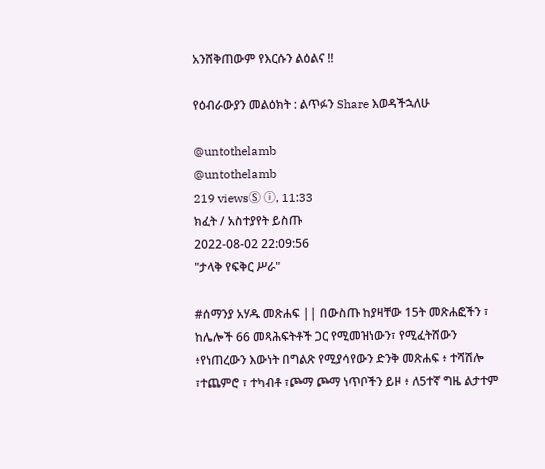አንሸቅጠውም የእርሱን ልዕልና !!

የዕብራውያን መልዕክት : ልጥፉን Share እወዳችኋለሁ

@untothelamb
@untothelamb
219 viewsⓈ ⓘ, 11:33
ክፈት / አስተያየት ይስጡ
2022-08-02 22:09:56
"ታላቅ የፍቅር ሥራ"

#ሰማንያ አሃዱ መጽሐፍ || በውስጡ ከያዛቸው 15ት መጽሐፎችን ፣ ከሌሎች 66 መጻሕፍትቶች ጋር የሚመዝነውን፣ የሚፈትሸውን ፥የነጠረውን እውነት በግልጽ የሚያሳየውን ድንቅ መጽሐፍ ፥ ተሻሽሎ ፣ተጨምሮ ፣ ተካብቶ ፣ጮማ ጮማ ነጥቦችን ይዞ ፥ ለ5ተኛ ግዜ ልታተም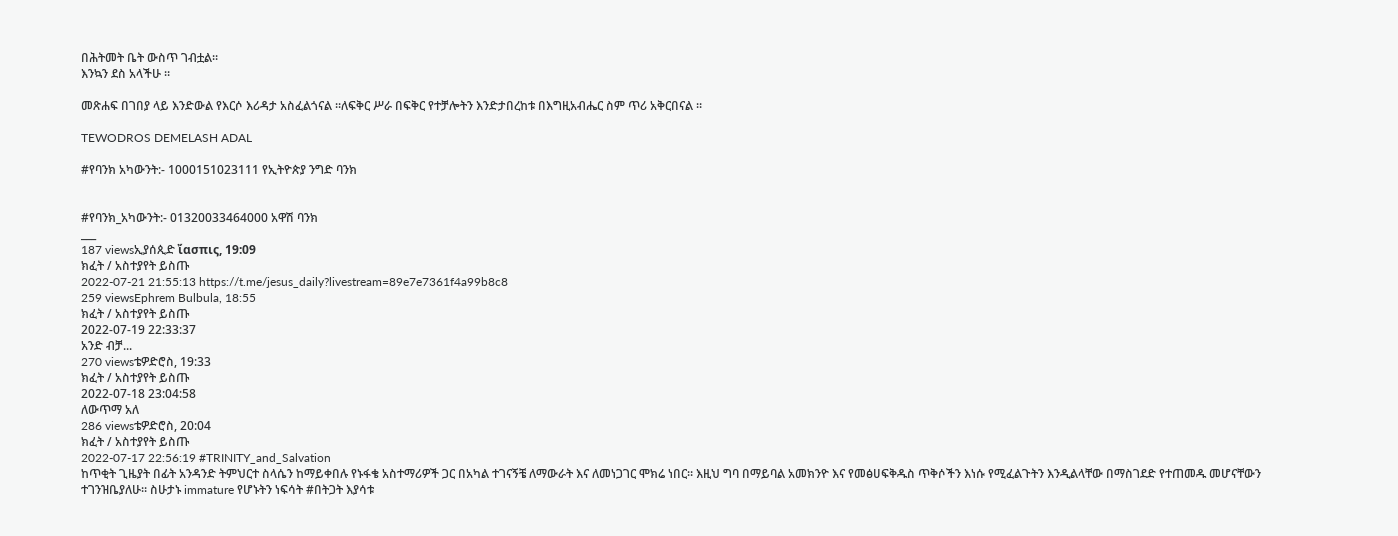በሕትመት ቤት ውስጥ ገብቷል።
እንኳን ደስ አላችሁ ።

መጽሐፍ በገበያ ላይ እንድውል የእርሶ እሪዳታ አስፈልጎናል ።ለፍቅር ሥራ በፍቅር የተቻሎትን እንድታበረከቱ በእግዚአብሔር ስም ጥሪ አቅርበናል ።

TEWODROS DEMELASH ADAL

#የባንክ አካውንት:- 1000151023111 የኢትዮጵያ ንግድ ባንክ


#የባንክ_አካውንት:- 01320033464000 አዋሽ ባንክ
___
187 viewsኢያሰጲድ ἴασπις, 19:09
ክፈት / አስተያየት ይስጡ
2022-07-21 21:55:13 https://t.me/jesus_daily?livestream=89e7e7361f4a99b8c8
259 viewsEphrem Bulbula, 18:55
ክፈት / አስተያየት ይስጡ
2022-07-19 22:33:37
አንድ ብቻ...
270 viewsቴዎድሮስ, 19:33
ክፈት / አስተያየት ይስጡ
2022-07-18 23:04:58
ለውጥማ አለ
286 viewsቴዎድሮስ, 20:04
ክፈት / አስተያየት ይስጡ
2022-07-17 22:56:19 #TRINITY_and_Salvation
ከጥቂት ጊዜያት በፊት አንዳንድ ትምህርተ ስላሴን ከማይቀበሉ የኑፋቄ አስተማሪዎች ጋር በአካል ተገናኝቼ ለማውራት እና ለመነጋገር ሞክሬ ነበር። እዚህ ግባ በማይባል አመክንዮ እና የመፅሀፍቅዱስ ጥቅሶችን እነሱ የሚፈልጉትን እንዲልላቸው በማስገደድ የተጠመዱ መሆናቸውን ተገንዝቤያለሁ። ስሁታኑ immature የሆኑትን ነፍሳት #በትጋት እያሳቱ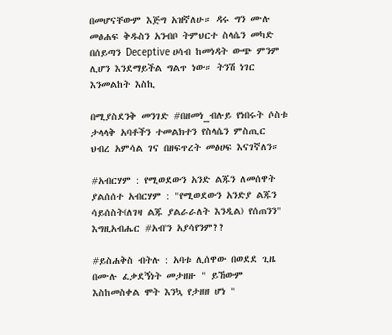በመሆናቸውም እጅግ አዝኛለሁ። ዳሩ ግን ሙሉ መፅሐፍ ቅዱስን አንብቦ ትምህርተ ስላሴን መካድ በሰይጣን Deceptive ሀሳብ ከመነዳት ውጭ ምንም ሊሆን እንደማይችል ግልጥ ነው። ትንሽ ነገር እንመልከት እስኪ

በሚያስደንቅ መንገድ #በዘመነ_ብሉይ የነበሩት ሶስቱ ታላላቅ አባቶችን ተመልክተን የስላሴን ምስጢር ህብረ አምሳል ገና በዘፍጥረት መፅሀፍ እናገኛለን።

#አብርሃም : የሚወደውን አንድ ልጁን ለመሰዋት ያልሰሰተ አብርሃም : "የሚወደውን አንድያ ልጁን ሳይሰስት(ለገዛ ልጁ ያልራራለት እንዲል) የሰጠንን" እግዚአብሔር #አብ'ን አያሳየንም??

#ይስሐቅስ ብትሉ : አባቱ ሊሰዋው በወደደ ጊዜ በሙሉ ፈቃደኝነት መታዘዙ " ይኸውም እስከመስቀል ሞት እንኳ የታዘዘ ሆነ "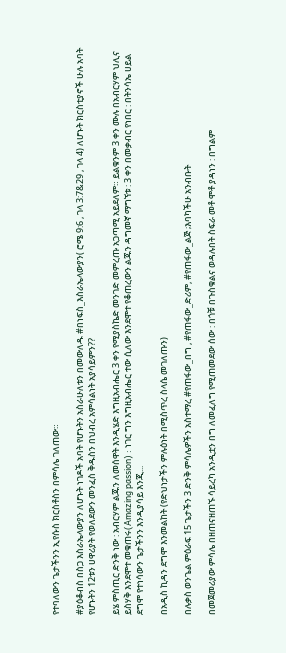የተባለውን ጌታችንን ኢየሱስ ክርስቶስን በምሳሌ ገለጠው።

#ያዕቆብስ በስጋ እስራኤላውያን ለሆኑት ነገዶች አባት የሆኑትን አስራሁለቱን በመውለዱ #በነፍስ_እስራኤላውያን( ሮሜ 9:6 , ገላ 3:7&29 , ገላ 4) ለሆኑት ክርስቲያኖች ሁሉ አባት የሆኑትን 12ቱን ሀዋሪያት የወለደውን መንፈስ ቅዱስን በህብረ አምሳልነት አያሳይምን??

ይሄ ምስጢር ድንቅ ነው : አብርሃም ልጁን ለመሰዋት እንዲሄድ እግዚአብሔር 3 ቀን የሚያስኬድ መንገድ መምረጡ አጋጣሚ አይደለም። ይልቁንም 3 ቀን ሙሉ በአብርሃም ህሊና ይስሃቅ እንደሞተ መቁጠሩ(Amazing passion) : ነገር ግን እግዚአብሔር ተው ሲለው እንደሞተ የቆጠረውን ልጁን ዳግመኛ ማግኘቱ : 3 ቀን በመቃብር የነበር : በትንሳኤ ሀይል ደግሞ የተነሳውን ጌታችንን እንዲያሳይ እንጂ...

በአዲስ ኪዳን ደግሞ እንመልከት (የድህነታችን ምሉዕነት በሚስጥረ ስላሴ መገለጡን)

በሉቃስ ወንጌል ምዕራፍ 15 ጌታችን 3 ድንቅ ምሳሌዎችን አስተማረ #የጠፋው_በግ , #የጠፋው_ድሪም, #የጠፋው_ልጅ ;እባካችሁ አንብቡት

በመጀመሪያው ምሳሌ በዘጠናዘጠኙ ሳይረካ አንዲቷን በግ ለመፈለግ የሚጠመደው ሰው : በጎቹ በጉስቁልና ወዳሉበት ስፍራ መቶ ሞቶ ያዳነን : በግልም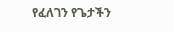የፈለገን የጌታችን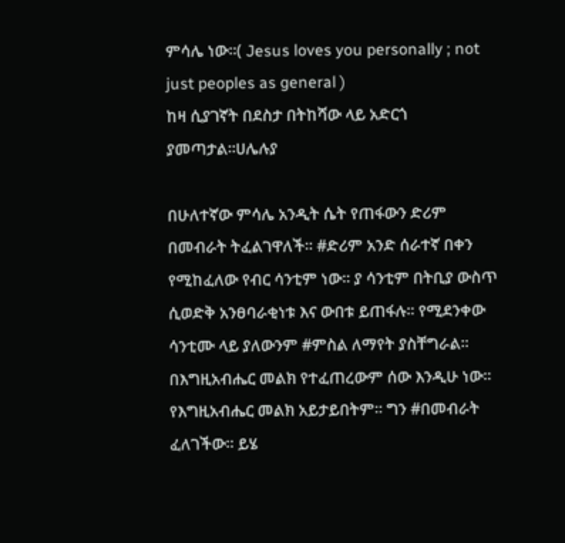ምሳሌ ነው።( Jesus loves you personally ; not just peoples as general )
ከዛ ሲያገኛት በደስታ በትከሻው ላይ አድርጎ ያመጣታል።ሀሌሉያ

በሁለተኛው ምሳሌ አንዲት ሴት የጠፋውን ድሪም በመብራት ትፈልገዋለች። #ድሪም አንድ ሰራተኛ በቀን የሚከፈለው የብር ሳንቲም ነው። ያ ሳንቲም በትቢያ ውስጥ ሲወድቅ አንፀባራቂነቱ እና ውበቱ ይጠፋሉ። የሚደንቀው ሳንቲሙ ላይ ያለውንም #ምስል ለማየት ያስቸግራል። በእግዚአብሔር መልክ የተፈጠረውም ሰው እንዲሁ ነው። የእግዚአብሔር መልክ አይታይበትም። ግን #በመብራት ፈለገችው። ይሄ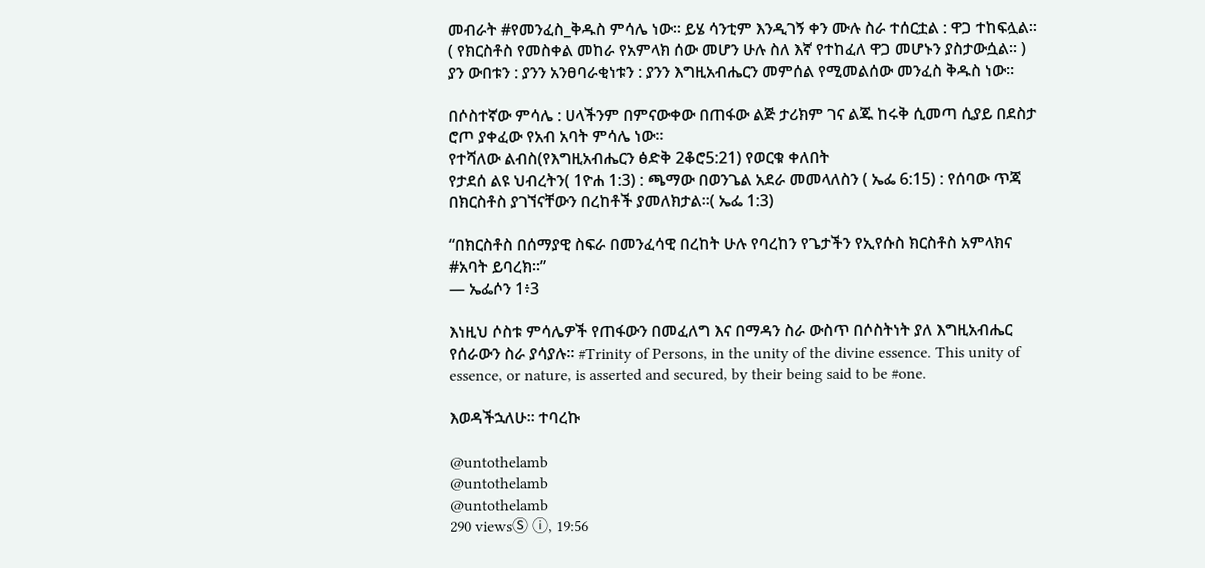መብራት #የመንፈስ_ቅዱስ ምሳሌ ነው። ይሄ ሳንቲም እንዲገኝ ቀን ሙሉ ስራ ተሰርቷል : ዋጋ ተከፍሏል። ( የክርስቶስ የመስቀል መከራ የአምላክ ሰው መሆን ሁሉ ስለ እኛ የተከፈለ ዋጋ መሆኑን ያስታውሷል። ) ያን ውበቱን : ያንን አንፀባራቂነቱን : ያንን እግዚአብሔርን መምሰል የሚመልሰው መንፈስ ቅዱስ ነው።

በሶስተኛው ምሳሌ : ሀላችንም በምናውቀው በጠፋው ልጅ ታሪክም ገና ልጁ ከሩቅ ሲመጣ ሲያይ በደስታ ሮጦ ያቀፈው የአብ አባት ምሳሌ ነው።
የተሻለው ልብስ(የእግዚአብሔርን ፅድቅ 2ቆሮ5:21) የወርቁ ቀለበት
የታደሰ ልዩ ህብረትን( 1ዮሐ 1:3) : ጫማው በወንጌል አደራ መመላለስን ( ኤፌ 6:15) : የሰባው ጥጃ በክርስቶስ ያገኘናቸውን በረከቶች ያመለክታል።( ኤፌ 1:3)

“በክርስቶስ በሰማያዊ ስፍራ በመንፈሳዊ በረከት ሁሉ የባረከን የጌታችን የኢየሱስ ክርስቶስ አምላክና #አባት ይባረክ።”
— ኤፌሶን 1፥3

እነዚህ ሶስቱ ምሳሌዎች የጠፋውን በመፈለግ እና በማዳን ስራ ውስጥ በሶስትነት ያለ እግዚአብሔር የሰራውን ስራ ያሳያሉ። #Trinity of Persons, in the unity of the divine essence. This unity of
essence, or nature, is asserted and secured, by their being said to be #one.

እወዳችኋለሁ። ተባረኩ

@untothelamb
@untothelamb
@untothelamb
290 viewsⓈ ⓘ, 19:56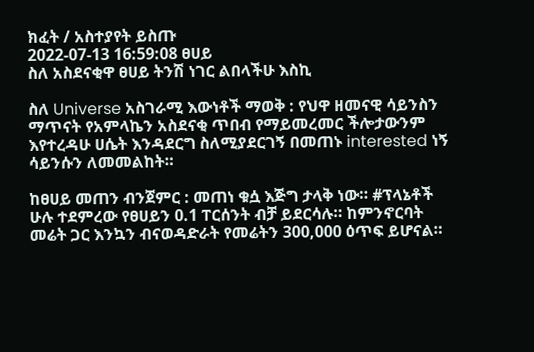ክፈት / አስተያየት ይስጡ
2022-07-13 16:59:08 ፀሀይ
ስለ አስደናቂዋ ፀሀይ ትንሽ ነገር ልበላችሁ እስኪ

ስለ Universe አስገራሚ እውነቶች ማወቅ : የህዋ ዘመናዊ ሳይንስን ማጥናት የአምላኬን አስደናቂ ጥበብ የማይመረመር ችሎታውንም እየተረዳሁ ሀሴት እንዳደርግ ስለሚያደርገኝ በመጠኑ interested ነኝ ሳይንሱን ለመመልከት።

ከፀሀይ መጠን ብንጀምር : መጠነ ቁሷ እጅግ ታላቅ ነው። #ፕላኔቶች ሁሉ ተደምረው የፀሀይን 0.1 ፐርሰንት ብቻ ይደርሳሉ። ከምንኖርባት መሬት ጋር እንኳን ብናወዳድራት የመሬትን 300,000 ዕጥፍ ይሆናል።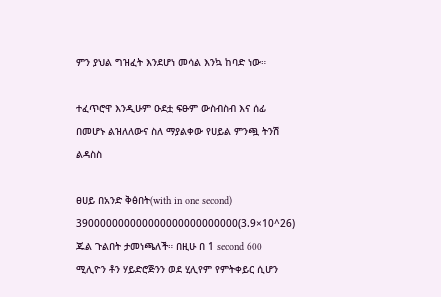ምን ያህል ግዝፈት እንደሆነ መሳል እንኳ ከባድ ነው።

ተፈጥሮዋ እንዲሁም ዑደቷ ፍፁም ውስብስብ እና ሰፊ በመሆኑ ልዝለለውና ስለ ማያልቀው የሀይል ምንጯ ትንሽ ልዳስስ

ፀሀይ በአንድ ቅፅበት(with in one second) 390000000000000000000000000(3.9×10^26) ጁል ጉልበት ታመነጫለች። በዚሁ በ 1 second 600 ሚሊዮን ቶን ሃይድሮጅንን ወደ ሂሊየም የምትቀይር ሲሆን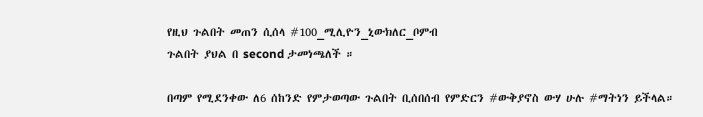የዚህ ጉልበት መጠን ሲሰላ #100_ሚሊዮን_ኒውክለር_ቦምብ
ጉልበት ያህል በ second ታመነጫለች ።

በጣም የሚደንቀው ለ6 ሰከንድ የምታወጣው ጉልበት ቢሰበሰብ የምድርን #ውቅያኖስ ውሃ ሁሉ #ማትነን ይችላል።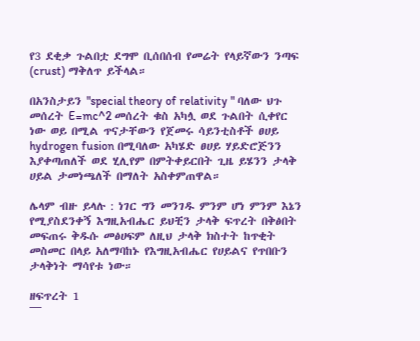የ3 ደቂቃ ጉልበቷ ደግሞ ቢሰበሰብ የመሬት የላይኛውን ንጣፍ (crust) ማቅለጥ ይችላል።

በአንስታይን "special theory of relativity " ባለው ህጉ መሰረት E=mc^2 መሰረት ቁስ አካሏ ወደ ጉልበት ሲቀየር ነው ወይ በሚል ጥናታቸውን የጀመሩ ሳይንቲስቶች ፀሀይ hydrogen fusion በሚባለው አካሄድ ፀሀይ ሃይድሮጅንን እያቀጣጠለች ወደ ሂሊየም በምትቀይርበት ጊዜ ይሄንን ታላቅ ሀይል ታመነጫለች በማለት አስቀምጠዋል።

ሌላም ብዙ ይላሉ : ነገር ግን መንገዱ ምንም ሆነ ምንም እኔን የሚያስደንቀኝ እግዚአብሔር ይህቺን ታላቅ ፍጥረት በቅፅበት መፍጠሩ ቅዱሱ መፅሀፍም ለዚህ ታላቅ ክስተት ከጥቂት መስመር በላይ አለማባከኑ የእግዚአብሔር የሀይልና የጥበቡን ታላቅነት ማሳየቱ ነው።

ዘፍጥረት 1
¯¯¯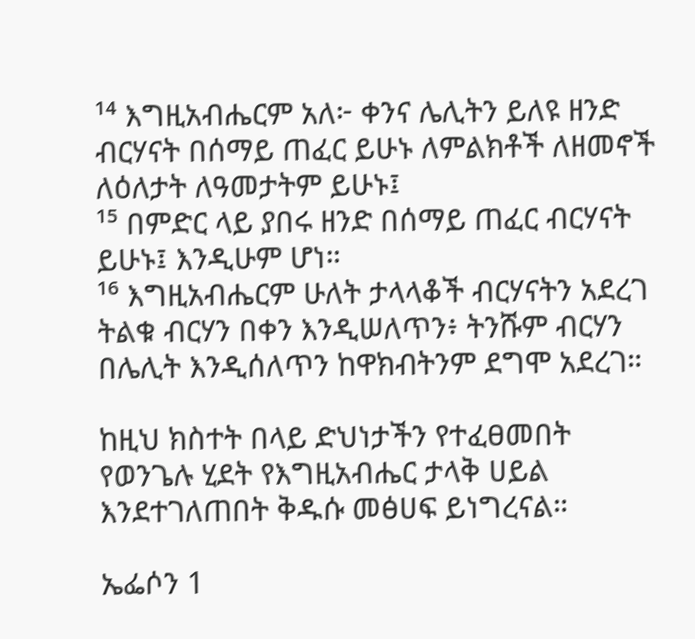¹⁴ እግዚአብሔርም አለ፦ ቀንና ሌሊትን ይለዩ ዘንድ ብርሃናት በሰማይ ጠፈር ይሁኑ ለምልክቶች ለዘመኖች ለዕለታት ለዓመታትም ይሁኑ፤
¹⁵ በምድር ላይ ያበሩ ዘንድ በሰማይ ጠፈር ብርሃናት ይሁኑ፤ እንዲሁም ሆነ።
¹⁶ እግዚአብሔርም ሁለት ታላላቆች ብርሃናትን አደረገ ትልቁ ብርሃን በቀን እንዲሠለጥን፥ ትንሹም ብርሃን በሌሊት እንዲሰለጥን ከዋክብትንም ደግሞ አደረገ።

ከዚህ ክስተት በላይ ድህነታችን የተፈፀመበት የወንጌሉ ሂደት የእግዚአብሔር ታላቅ ሀይል እንደተገለጠበት ቅዱሱ መፅሀፍ ይነግረናል።

ኤፌሶን 1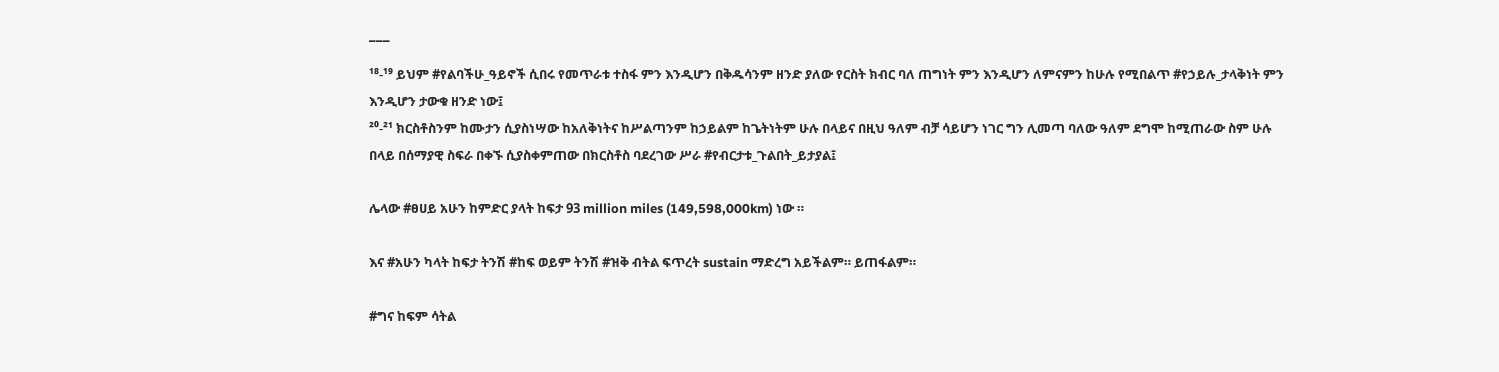¯¯¯
¹⁸-¹⁹ ይህም #የልባችሁ_ዓይኖች ሲበሩ የመጥራቱ ተስፋ ምን እንዲሆን በቅዱሳንም ዘንድ ያለው የርስት ክብር ባለ ጠግነት ምን እንዲሆን ለምናምን ከሁሉ የሚበልጥ #የኃይሉ_ታላቅነት ምን እንዲሆን ታውቁ ዘንድ ነው፤
²⁰-²¹ ክርስቶስንም ከሙታን ሲያስነሣው ከአለቅነትና ከሥልጣንም ከኃይልም ከጌትነትም ሁሉ በላይና በዚህ ዓለም ብቻ ሳይሆን ነገር ግን ሊመጣ ባለው ዓለም ደግሞ ከሚጠራው ስም ሁሉ በላይ በሰማያዊ ስፍራ በቀኙ ሲያስቀምጠው በክርስቶስ ባደረገው ሥራ #የብርታቱ_ጉልበት_ይታያል፤

ሌላው #ፀሀይ አሁን ከምድር ያላት ከፍታ 93 million miles (149,598,000km) ነው ።

እና #አሁን ካላት ከፍታ ትንሽ #ከፍ ወይም ትንሽ #ዝቅ ብትል ፍጥረት sustain ማድረግ አይችልም። ይጠፋልም።

#ግና ከፍም ሳትል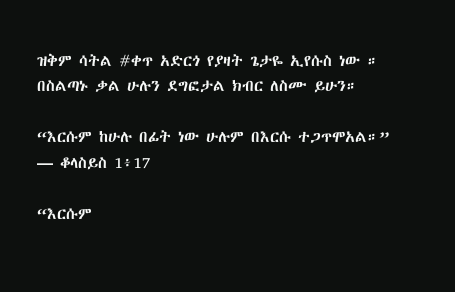ዝቅም ሳትል #ቀጥ አድርጎ የያዛት ጌታዬ ኢየሱስ ነው ። በስልጣኑ ቃል ሁሉን ደግፎታል ክብር ለስሙ ይሁን።

“እርሱም ከሁሉ በፊት ነው ሁሉም በእርሱ ተጋጥሞአል።”
— ቆላስይስ 1፥17

“እርሱም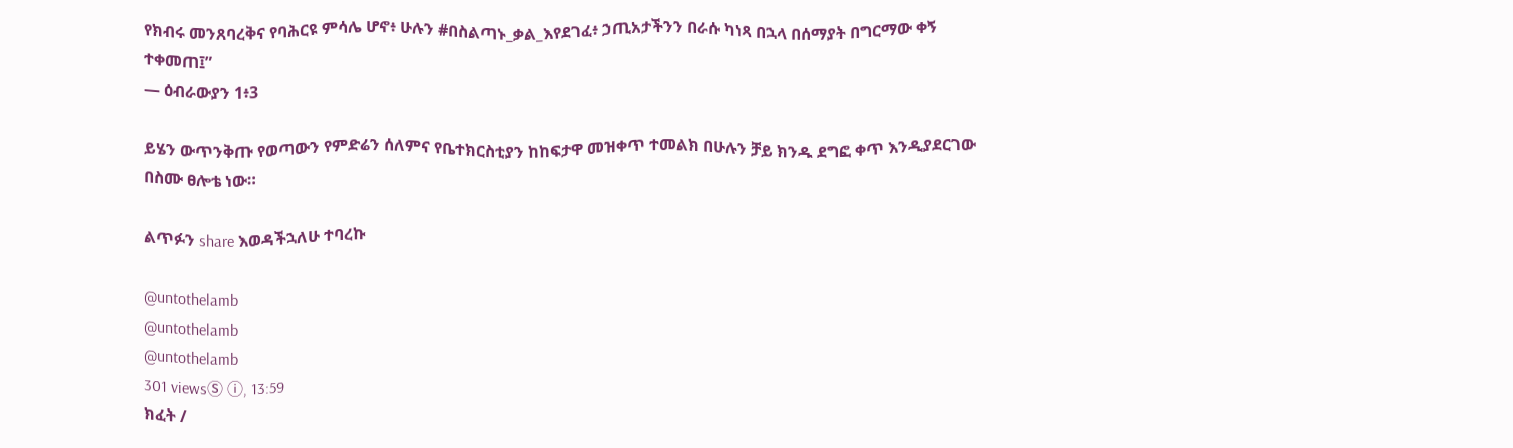የክብሩ መንጸባረቅና የባሕርዩ ምሳሌ ሆኖ፥ ሁሉን #በስልጣኑ_ቃል_እየደገፈ፥ ኃጢአታችንን በራሱ ካነጻ በኋላ በሰማያት በግርማው ቀኝ ተቀመጠ፤”
— ዕብራውያን 1፥3

ይሄን ውጥንቅጡ የወጣውን የምድሬን ሰለምና የቤተክርስቲያን ከከፍታዋ መዝቀጥ ተመልክ በሁሉን ቻይ ክንዱ ደግፎ ቀጥ እንዲያደርገው በስሙ ፀሎቴ ነው።

ልጥፉን share እወዳችኋለሁ ተባረኩ

@untothelamb
@untothelamb
@untothelamb
301 viewsⓈ ⓘ, 13:59
ክፈት /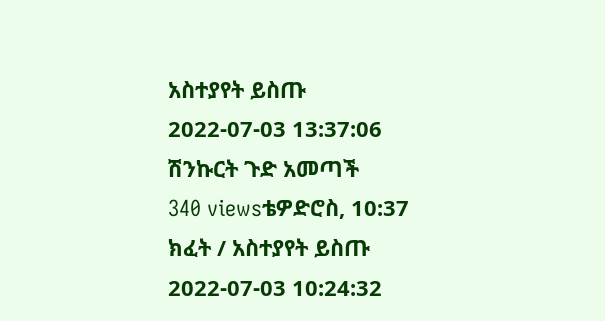አስተያየት ይስጡ
2022-07-03 13:37:06
ሽንኩርት ጉድ አመጣች
340 viewsቴዎድሮስ, 10:37
ክፈት / አስተያየት ይስጡ
2022-07-03 10:24:32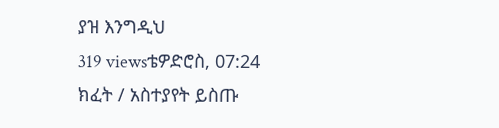ያዝ እንግዲህ
319 viewsቴዎድሮስ, 07:24
ክፈት / አስተያየት ይስጡ